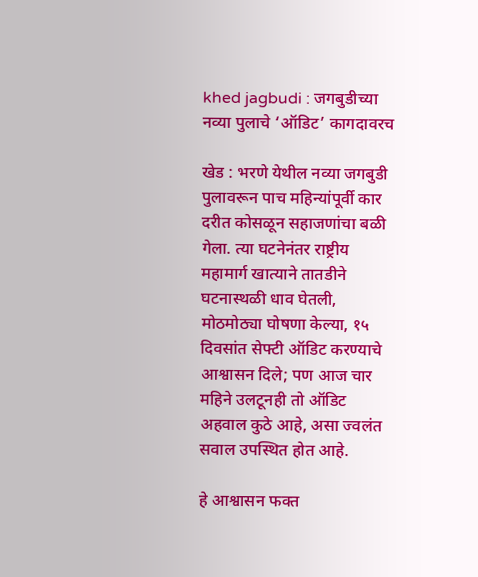khed jagbudi : जगबुडीच्या नव्या पुलाचे ‘ऑडिट’ कागदावरच

खेड : भरणे येथील नव्या जगबुडी पुलावरून पाच महिन्यांपूर्वी कार दरीत कोसळून सहाजणांचा बळी गेला. त्या घटनेनंतर राष्ट्रीय महामार्ग खात्याने तातडीने घटनास्थळी धाव घेतली, मोठमोठ्या घोषणा केल्या, १५ दिवसांत सेफ्टी ऑडिट करण्याचे आश्वासन दिले; पण आज चार महिने उलटूनही तो ऑडिट अहवाल कुठे आहे, असा ज्वलंत सवाल उपस्थित होत आहे.

हे आश्वासन फक्त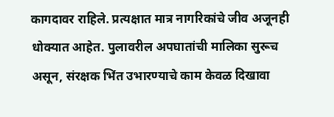कागदावर राहिले. प्रत्यक्षात मात्र नागरिकांचे जीव अजूनही धोक्यात आहेत. पुलावरील अपघातांची मालिका सुरूच असून, संरक्षक भिंत उभारण्याचे काम केवळ दिखावा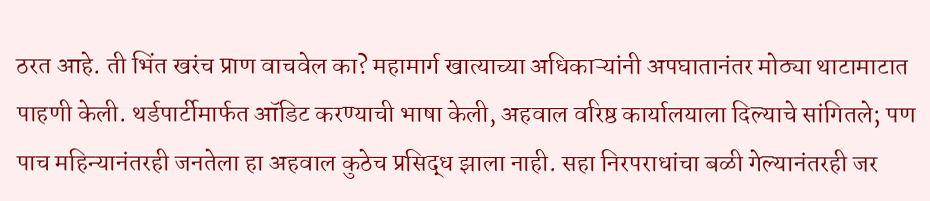ठरत आहे. ती भिंत खरंच प्राण वाचवेल का? महामार्ग खात्याच्या अधिकाऱ्यांनी अपघातानंतर मोठ्या थाटामाटात पाहणी केली. थर्डपार्टीमार्फत ऑडिट करण्याची भाषा केली, अहवाल वरिष्ठ कार्यालयाला दिल्याचे सांगितले; पण पाच महिन्यानंतरही जनतेला हा अहवाल कुठेच प्रसिद्ध झाला नाही. सहा निरपराधांचा बळी गेल्यानंतरही जर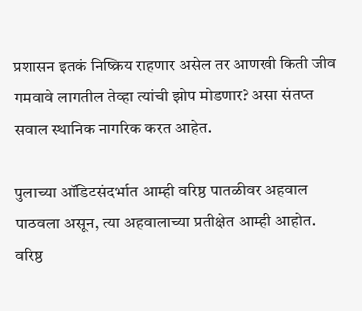प्रशासन इतकं निष्क्रिय राहणार असेल तर आणखी किती जीव गमवावे लागतील तेव्हा त्यांची झोप मोडणार? असा संतप्त सवाल स्थानिक नागरिक करत आहेत.

पुलाच्या ऑडिटसंदर्भात आम्ही वरिष्ठ पातळीवर अहवाल पाठवला असून, त्या अहवालाच्या प्रतीक्षेत आम्ही आहोत. वरिष्ठ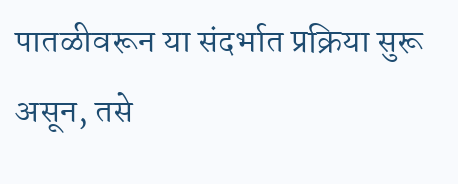पातळीवरून या संदर्भात प्रक्रिया सुरू असून, तसे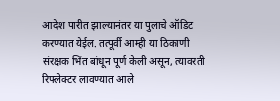आदेश पारीत झाल्यानंतर या पुलाचे ऑडिट करण्यात येईल. तत्पूर्वी आम्ही या ठिकाणी संरक्षक भिंत बांधून पूर्ण केली असून, त्यावरती रिफ्लेक्टर लावण्यात आले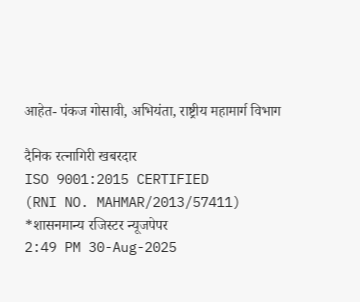आहेत- पंकज गोसावी, अभियंता, राष्ट्रीय महामार्ग विभाग

दैनिक रत्नागिरी खबरदार
ISO 9001:2015 CERTIFIED
(RNI NO. MAHMAR/2013/57411)
*शासनमान्य रजिस्टर न्यूजपेपर
2:49 PM 30-Aug-2025